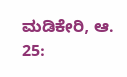ಮಡಿಕೇರಿ, ಆ. 25: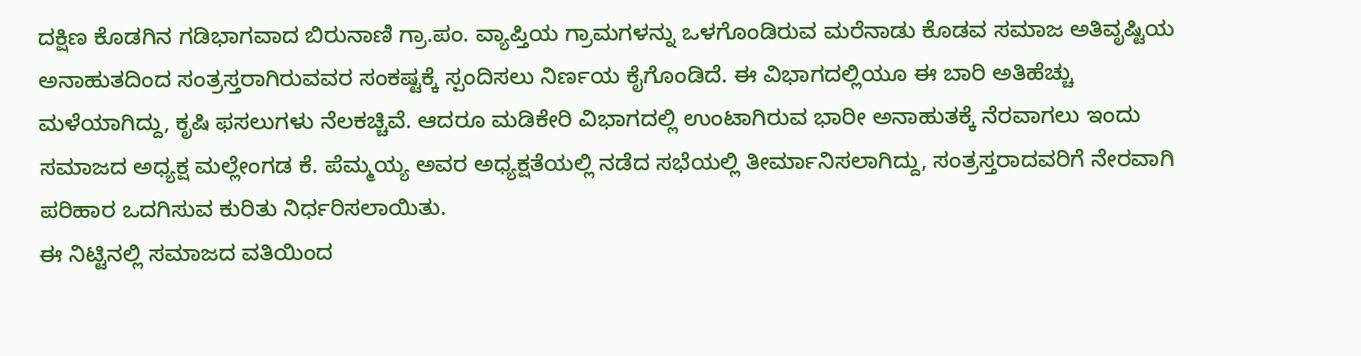ದಕ್ಷಿಣ ಕೊಡಗಿನ ಗಡಿಭಾಗವಾದ ಬಿರುನಾಣಿ ಗ್ರಾ.ಪಂ. ವ್ಯಾಪ್ತಿಯ ಗ್ರಾಮಗಳನ್ನು ಒಳಗೊಂಡಿರುವ ಮರೆನಾಡು ಕೊಡವ ಸಮಾಜ ಅತಿವೃಷ್ಟಿಯ ಅನಾಹುತದಿಂದ ಸಂತ್ರಸ್ತರಾಗಿರುವವರ ಸಂಕಷ್ಟಕ್ಕೆ ಸ್ಪಂದಿಸಲು ನಿರ್ಣಯ ಕೈಗೊಂಡಿದೆ. ಈ ವಿಭಾಗದಲ್ಲಿಯೂ ಈ ಬಾರಿ ಅತಿಹೆಚ್ಚು ಮಳೆಯಾಗಿದ್ದು, ಕೃಷಿ ಫಸಲುಗಳು ನೆಲಕಚ್ಚಿವೆ. ಆದರೂ ಮಡಿಕೇರಿ ವಿಭಾಗದಲ್ಲಿ ಉಂಟಾಗಿರುವ ಭಾರೀ ಅನಾಹುತಕ್ಕೆ ನೆರವಾಗಲು ಇಂದು ಸಮಾಜದ ಅಧ್ಯಕ್ಷ ಮಲ್ಲೇಂಗಡ ಕೆ. ಪೆಮ್ಮಯ್ಯ ಅವರ ಅಧ್ಯಕ್ಷತೆಯಲ್ಲಿ ನಡೆದ ಸಭೆಯಲ್ಲಿ ತೀರ್ಮಾನಿಸಲಾಗಿದ್ದು, ಸಂತ್ರಸ್ತರಾದವರಿಗೆ ನೇರವಾಗಿ ಪರಿಹಾರ ಒದಗಿಸುವ ಕುರಿತು ನಿರ್ಧರಿಸಲಾಯಿತು.
ಈ ನಿಟ್ಟಿನಲ್ಲಿ ಸಮಾಜದ ವತಿಯಿಂದ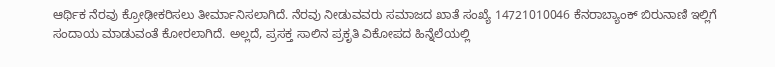ಆರ್ಥಿಕ ನೆರವು ಕ್ರೋಢೀಕರಿಸಲು ತೀರ್ಮಾನಿಸಲಾಗಿದೆ. ನೆರವು ನೀಡುವವರು ಸಮಾಜದ ಖಾತೆ ಸಂಖ್ಯೆ 14721010046 ಕೆನರಾಬ್ಯಾಂಕ್ ಬಿರುನಾಣಿ ಇಲ್ಲಿಗೆ ಸಂದಾಯ ಮಾಡುವಂತೆ ಕೋರಲಾಗಿದೆ. ಅಲ್ಲದೆ, ಪ್ರಸಕ್ತ ಸಾಲಿನ ಪ್ರಕೃತಿ ವಿಕೋಪದ ಹಿನ್ನೆಲೆಯಲ್ಲಿ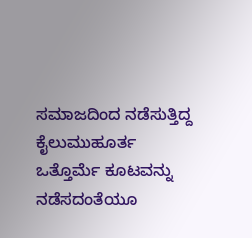ಸಮಾಜದಿಂದ ನಡೆಸುತ್ತಿದ್ದ ಕೈಲುಮುಹೂರ್ತ ಒತ್ತೊರ್ಮೆ ಕೂಟವನ್ನು ನಡೆಸದಂತೆಯೂ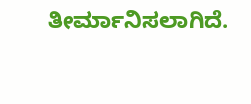ತೀರ್ಮಾನಿಸಲಾಗಿದೆ.